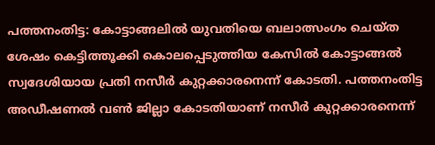പത്തനംതിട്ട: കോട്ടാങ്ങലിൽ യുവതിയെ ബലാത്സംഗം ചെയ്ത ശേഷം കെട്ടിത്തൂക്കി കൊലപ്പെടുത്തിയ കേസിൽ കോട്ടാങ്ങൽ സ്വദേശിയായ പ്രതി നസീർ കുറ്റക്കാരനെന്ന് കോടതി. പത്തനംതിട്ട അഡീഷണൽ വൺ ജില്ലാ കോടതിയാണ് നസീർ കുറ്റക്കാരനെന്ന്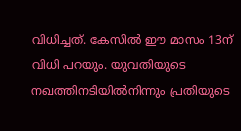വിധിച്ചത്. കേസിൽ ഈ മാസം 13ന് വിധി പറയും. യുവതിയുടെ നഖത്തിനടിയിൽനിന്നും പ്രതിയുടെ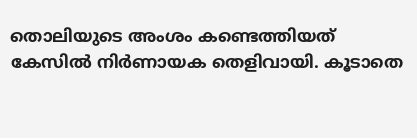തൊലിയുടെ അംശം കണ്ടെത്തിയത് കേസിൽ നിർണായക തെളിവായി. കൂടാതെ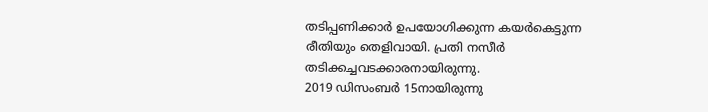തടിപ്പണിക്കാർ ഉപയോഗിക്കുന്ന കയർകെട്ടുന്ന രീതിയും തെളിവായി. പ്രതി നസീർ തടിക്കച്ചവടക്കാരനായിരുന്നു.
2019 ഡിസംബർ 15നായിരുന്നു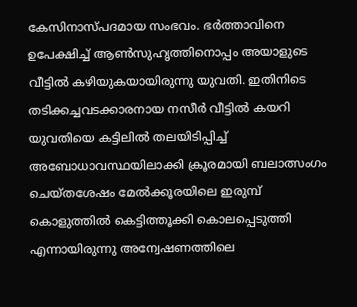കേസിനാസ്പദമായ സംഭവം. ഭർത്താവിനെ ഉപേക്ഷിച്ച് ആൺസുഹൃത്തിനൊപ്പം അയാളുടെ വീട്ടിൽ കഴിയുകയായിരുന്നു യുവതി. ഇതിനിടെ തടിക്കച്ചവടക്കാരനായ നസീർ വീട്ടിൽ കയറി യുവതിയെ കട്ടിലിൽ തലയിടിപ്പിച്ച് അബോധാവസ്ഥയിലാക്കി ക്രൂരമായി ബലാത്സംഗം ചെയ്തശേഷം മേൽക്കൂരയിലെ ഇരുമ്പ് കൊളുത്തിൽ കെട്ടിത്തൂക്കി കൊലപ്പെടുത്തി എന്നായിരുന്നു അന്വേഷണത്തിലെ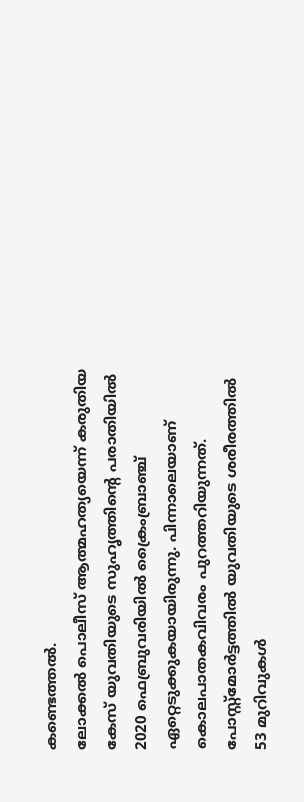കണ്ടെത്തൽ.
ലോക്കൽ പൊലീസ് ആത്മഹത്യയെന്ന് കരുതിയ കേസ് യുവതിയുടെ സുഹൃത്തിന്റെ പരാതിയിൽ 2020 ഫെബ്രുവരിയിൽ ക്രൈംബ്രാഞ്ച് ഏറ്റെടുക്കുകയായിരുന്നു. പിന്നാലെയാണ് കൊലപാതകവിവരം പുറത്തറിയുന്നത്. പോസ്റ്റ്മോർട്ടത്തിൽ യുവതിയുടെ ശരീരത്തിൽ 53 മുറിവുകൾ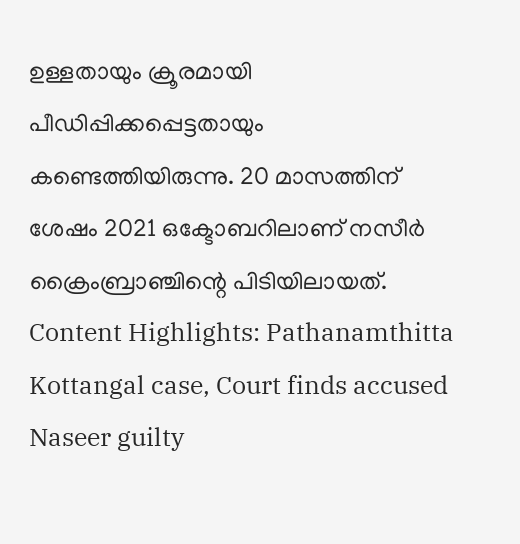ഉള്ളതായും ക്രൂരമായി പീഡിപ്പിക്കപ്പെട്ടതായും കണ്ടെത്തിയിരുന്നു. 20 മാസത്തിന് ശേഷം 2021 ഒക്ടോബറിലാണ് നസീർ ക്രൈംബ്രാഞ്ചിന്റെ പിടിയിലായത്.
Content Highlights: Pathanamthitta Kottangal case, Court finds accused Naseer guilty